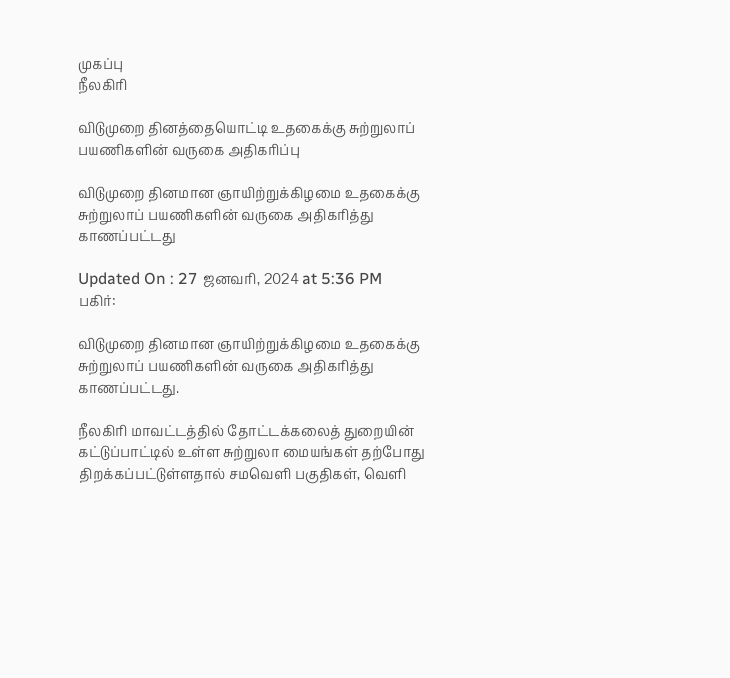முகப்பு
நீலகிரி

விடுமுறை தினத்தையொட்டி உதகைக்கு சுற்றுலாப் பயணிகளின் வருகை அதிகரிப்பு

விடுமுறை தினமான ஞாயிற்றுக்கிழமை உதகைக்கு சுற்றுலாப் பயணிகளின் வருகை அதிகரித்து காணப்பட்டது

Updated On : 27 ஜனவரி, 2024 at 5:36 PM
பகிர்:

விடுமுறை தினமான ஞாயிற்றுக்கிழமை உதகைக்கு சுற்றுலாப் பயணிகளின் வருகை அதிகரித்து காணப்பட்டது.

நீலகிரி மாவட்டத்தில் தோட்டக்கலைத் துறையின் கட்டுப்பாட்டில் உள்ள சுற்றுலா மையங்கள் தற்போது திறக்கப்பட்டுள்ளதால் சமவெளி பகுதிகள், வெளி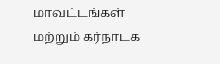மாவட்டங்கள் மற்றும் கர்நாடக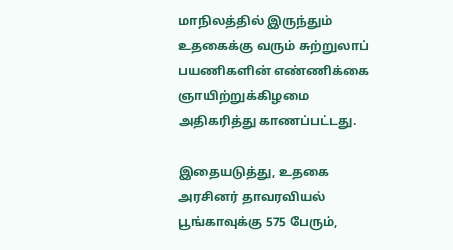மாநிலத்தில் இருந்தும் உதகைக்கு வரும் சுற்றுலாப் பயணிகளின் எண்ணிக்கை ஞாயிற்றுக்கிழமை அதிகரித்து காணப்பட்டது.

இதையடுத்து, உதகை அரசினர் தாவரவியல் பூங்காவுக்கு 575 பேரும்,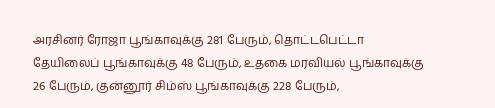அரசினர் ரோஜா பூங்காவுக்கு 281 பேரும், தொட்டபெட்டா தேயிலைப் பூங்காவுக்கு 48 பேரும், உதகை மரவியல் பூங்காவுக்கு 26 பேரும், குன்னூர் சிம்ஸ் பூங்காவுக்கு 228 பேரும்,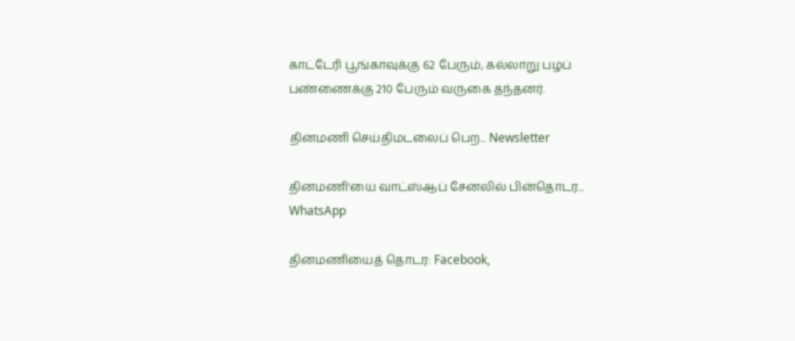காட்டேரி பூங்காவுக்கு 62 பேரும், கல்லாறு பழப் பண்ணைக்கு 210 பேரும் வருகை தந்தனர்.

தினமணி செய்திமடலைப் பெற... Newsletter

தினமணி'யை வாட்ஸ்ஆப் சேனலில் பின்தொடர... WhatsApp

தினமணியைத் தொடர: Facebook,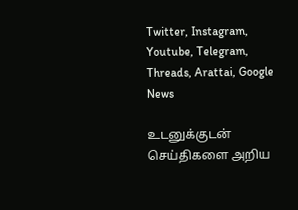Twitter, Instagram, Youtube, Telegram, Threads, Arattai, Google News

உடனுக்குடன் செய்திகளை அறிய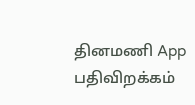தினமணி App பதிவிறக்கம்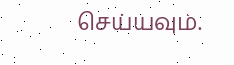செய்யவும்.